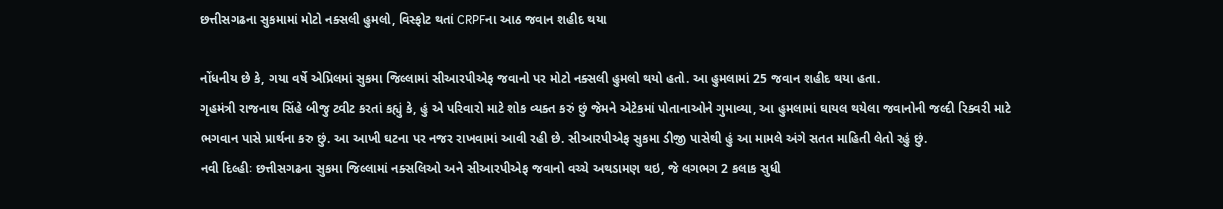છત્તીસગઢના સુકમામાં મોટો નક્સલી હુમલો, વિસ્ફોટ થતાં CRPFના આઠ જવાન શહીદ થયા

નોંધનીય છે કે, ગયા વર્ષે એપ્રિલમાં સુકમા જિલ્લામાં સીઆરપીએફ જવાનો પર મોટો નક્સલી હુમલો થયો હતો. આ હુમલામાં 25 જવાન શહીદ થયા હતા.
ગૃહમંત્રી રાજનાથ સિંહે બીજુ ટ્વીટ કરતાં કહ્યું કે, હું એ પરિવારો માટે શોક વ્યક્ત કરું છું જેમને એટેકમાં પોતાનાઓને ગુમાવ્યા, આ હુમલામાં ઘાયલ થયેલા જવાનોની જલ્દી રિક્વરી માટે ભગવાન પાસે પ્રાર્થના કરુ છું. આ આખી ઘટના પર નજર રાખવામાં આવી રહી છે. સીઆરપીએફ સુકમા ડીજી પાસેથી હું આ મામલે અંગે સતત માહિતી લેતો રહું છું.
નવી દિલ્હીઃ છત્તીસગઢના સુકમા જિલ્લામાં નક્સલિઓ અને સીઆરપીએફ જવાનો વચ્ચે અથડામણ થઇ, જે લગભગ 2 કલાક સુધી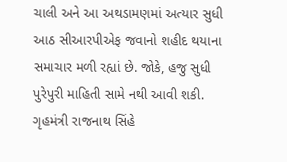ચાલી અને આ અથડામણમાં અત્યાર સુધી આઠ સીઆરપીએફ જવાનો શહીદ થયાના સમાચાર મળી રહ્યાં છે. જોકે, હજુ સુધી પુરેપુરી માહિતી સામે નથી આવી શકી.
ગૃહમંત્રી રાજનાથ સિંહે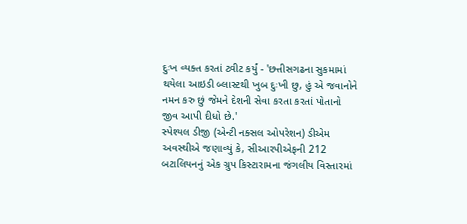દુઃખ વ્યક્ત કરતાં ટ્વીટ કર્યું - 'છત્તીસગઢના સુકમામાં થયેલા આઇડી બ્લાસ્ટથી ખુબ દુઃખી છુ, હું એ જવાનોને નમન કરુ છું જેમને દેશની સેવા કરતા કરતાં પોતાનો જીવ આપી દીધો છે.'
સ્પેશ્યલ ડીજી (એન્ટી નક્સલ ઓપરેશન) ડીએમ અવસ્થીએ જણાવ્યું કે, સીઆરપીએફની 212 બટાલિયનનું એક ગ્રુપ કિસ્ટારામના જંગલીય વિસ્તારમાં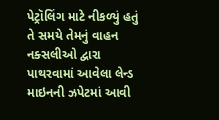પેટ્રૉલિંગ માટે નીકળ્યું હતું તે સમયે તેમનું વાહન નક્સલીઓ દ્વારા પાથરવામાં આવેલા લેન્ડ માઇનની ઝપેટમાં આવી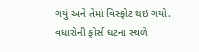ગયું અને તેમાં વિસ્ફોટ થઇ ગયો. વધારોની ફોર્સ ઘટના સ્થળે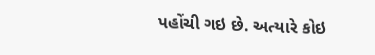પહોંચી ગઇ છે. અત્યારે કોઇ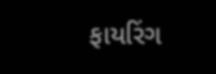ફાયરિંગ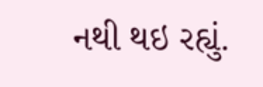નથી થઇ રહ્યું.